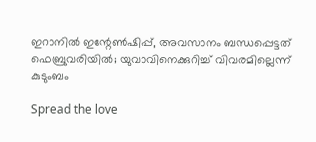ഇറാനിൽ ഇന്റേൺഷിപ്പ്, അവസാനം ബന്ധപ്പെട്ടത് ഫെബ്രുവരിയിൽ; യുവാവിനെക്കുറിച്ച് വിവരമില്ലെന്ന് കുടുംബം

Spread the love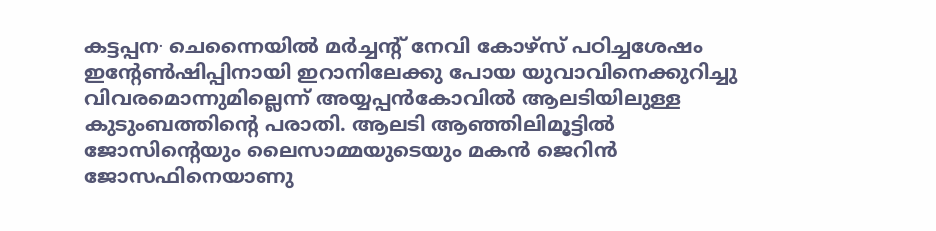കട്ടപ്പന∙ ചെന്നൈയിൽ മർച്ചന്റ് നേവി കോഴ്സ് പഠിച്ചശേഷം ഇന്റേൺഷിപ്പിനായി ഇറാനിലേക്കു പോയ യുവാവിനെക്കുറിച്ചു വിവരമൊന്നുമില്ലെന്ന് അയ്യപ്പൻകോവിൽ ആലടിയിലുള്ള കുടുംബത്തിന്റെ പരാതി. ആലടി ആഞ്ഞിലിമൂട്ടിൽ ജോസിന്റെയും ലൈസാമ്മയുടെയും മകൻ ജെറിൻ ജോസഫിനെയാണു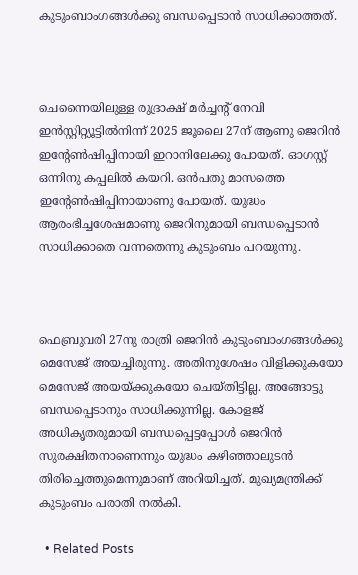കുടുംബാംഗങ്ങൾക്കു ബന്ധപ്പെടാൻ സാധിക്കാത്തത്.



ചെന്നൈയിലുള്ള രുദ്രാക്ഷ് മർച്ചന്റ് നേവി ഇൻസ്റ്റിറ്റ്യൂട്ടിൽനിന്ന് 2025 ജൂലൈ 27ന് ആണു ജെറിൻ ഇന്റേൺഷിപ്പിനായി ഇറാനിലേക്കു പോയത്. ഓഗസ്റ്റ് ഒന്നിനു കപ്പലിൽ കയറി. ഒൻപതു മാസത്തെ ഇന്റേൺഷിപ്പിനായാണു പോയത്. യുദ്ധം ആരംഭിച്ചശേഷമാണു ജെറിനുമായി ബന്ധപ്പെടാൻ സാധിക്കാതെ വന്നതെന്നു കുടുംബം പറയുന്നു.



ഫെബ്രുവരി 27നു രാത്രി ജെറിൻ കുടുംബാംഗങ്ങൾക്കു മെസേജ് അയച്ചിരുന്നു. അതിനുശേഷം വിളിക്കുകയോ മെസേജ് അയയ്ക്കുകയോ ചെയ്തിട്ടില്ല. അങ്ങോ‌ട്ടു ബന്ധപ്പെടാനും സാധിക്കുന്നില്ല. കോളജ് അധികൃതരുമായി ബന്ധപ്പെട്ടപ്പോൾ ജെറിൻ സുരക്ഷിതനാണെന്നും യുദ്ധം കഴിഞ്ഞാലുടൻ തിരിച്ചെത്തുമെന്നുമാണ് അറിയിച്ചത്. മുഖ്യമന്ത്രിക്ക് കുടുംബം പരാതി നൽകി.

  • Related Posts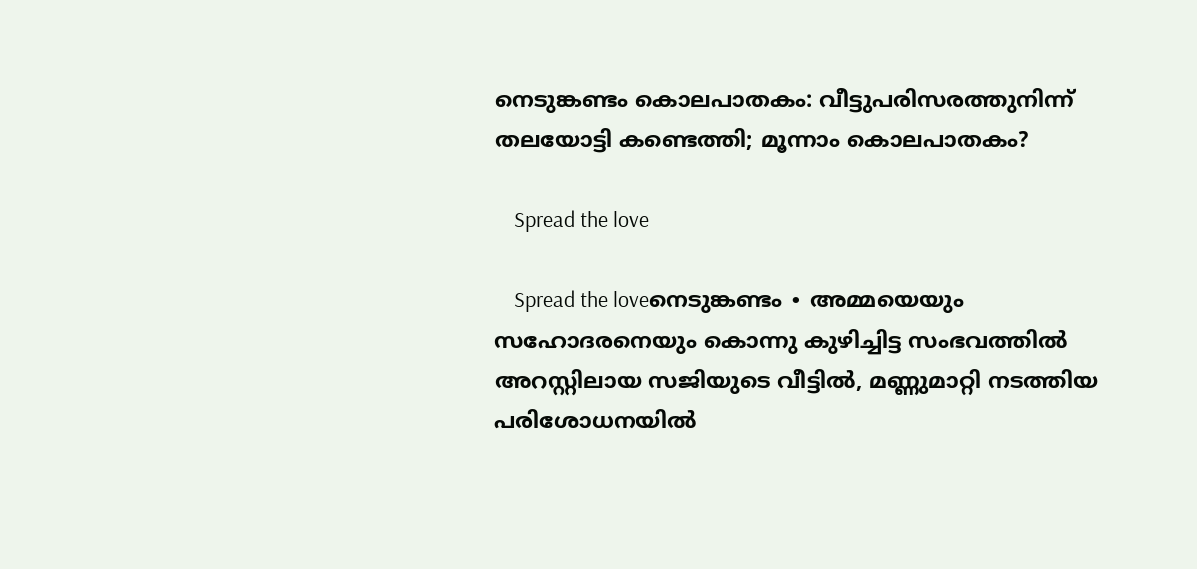നെടുങ്കണ്ടം കൊലപാതകം: വീട്ടുപരിസരത്തുനിന്ന് തലയോട്ടി കണ്ടെത്തി; മൂന്നാം കൊലപാതകം?

    Spread the love

    Spread the loveനെടുങ്കണ്ടം ∙ അമ്മയെയും സഹോദരനെയും കൊന്നു കുഴിച്ചിട്ട സംഭവത്തിൽ അറസ്റ്റിലായ സജിയുടെ വീട്ടിൽ, മണ്ണുമാറ്റി നടത്തിയ പരിശോധനയിൽ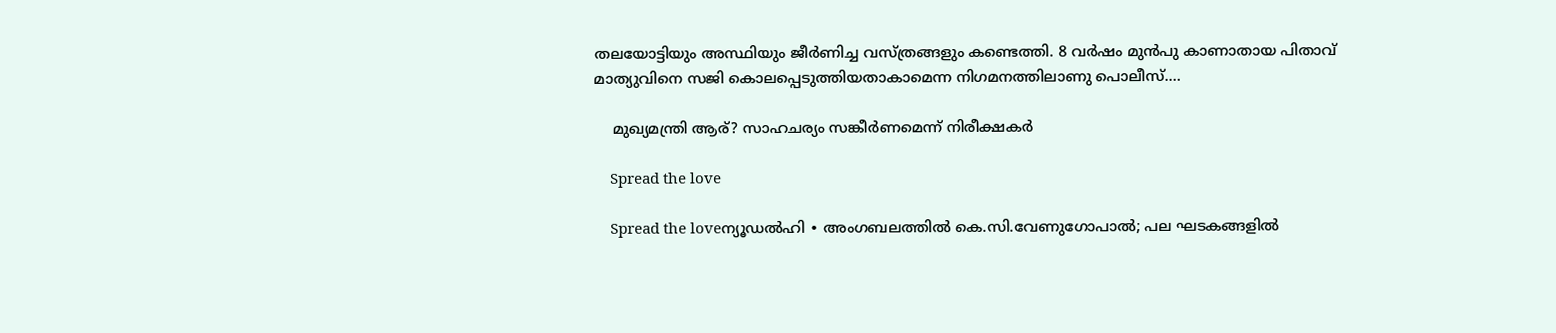തലയോട്ടിയും അസ്ഥിയും ജീർണിച്ച വസ്ത്രങ്ങളും കണ്ടെത്തി. 8 വർഷം മുൻപു കാണാതായ പിതാവ് മാത്യുവിനെ സജി കൊലപ്പെടുത്തിയതാകാമെന്ന നിഗമനത്തിലാണു പൊലീസ്.…

    മുഖ്യമന്ത്രി ആര്? സാഹചര്യം സങ്കീർണമെന്ന് നിരീക്ഷകർ

    Spread the love

    Spread the loveന്യൂഡൽഹി ∙ അംഗബലത്തിൽ കെ.സി.വേണുഗോപാൽ; പല ഘടകങ്ങളിൽ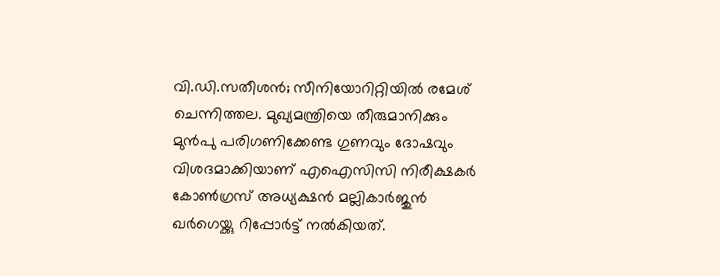വി.ഡി.സതീശൻ; സീനിയോറിറ്റിയിൽ രമേശ് ചെന്നിത്തല. മുഖ്യമന്ത്രിയെ തീരുമാനിക്കും മുൻപു പരിഗണിക്കേണ്ട ഗുണവും ദോഷവും വിശദമാക്കിയാണ് എഐസിസി നിരീക്ഷകർ കോൺഗ്രസ് അധ്യക്ഷൻ മല്ലികാർജുൻ ഖർഗെയ്ക്കു റിപ്പോർട്ട് നൽകിയത്.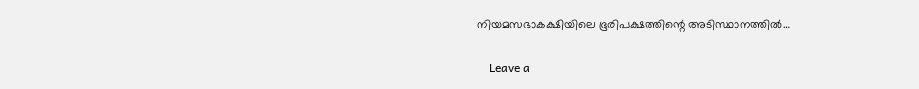നിയമസഭാകക്ഷിയിലെ ഭൂരിപക്ഷത്തിന്റെ അടിസ്ഥാനത്തിൽ…

    Leave a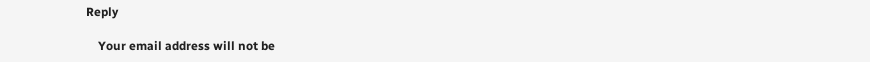Reply

    Your email address will not be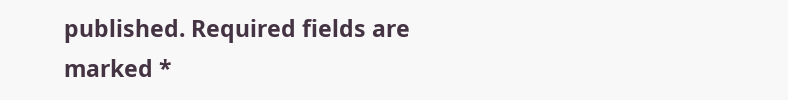published. Required fields are marked *